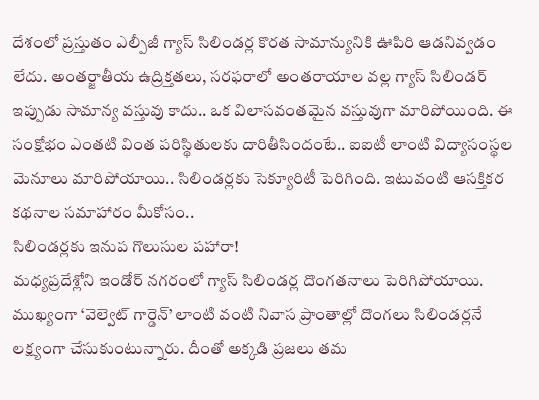దేశంలో ప్రస్తుతం ఎల్పీజీ గ్యాస్ సిలిండర్ల కొరత సామాన్యునికి ఊపిరి ఆడనివ్వడం లేదు. అంతర్జాతీయ ఉద్రిక్తతలు, సరఫరాలో అంతరాయాల వల్ల గ్యాస్ సిలిండర్ ఇప్పుడు సామాన్య వస్తువు కాదు.. ఒక విలాసవంతమైన వస్తువుగా మారిపోయింది. ఈ సంక్షోభం ఎంతటి వింత పరిస్థితులకు దారితీసిందంటే.. ఐఐటీ లాంటి విద్యాసంస్థల మెనూలు మారిపోయాయి.. సిలిండర్లకు సెక్యూరిటీ పెరిగింది. ఇటువంటి ఆసక్తికర కథనాల సమాహారం మీకోసం..
సిలిండర్లకు ఇనుప గొలుసుల పహారా!
మధ్యప్రదేశ్లోని ఇండోర్ నగరంలో గ్యాస్ సిలిండర్ల దొంగతనాలు పెరిగిపోయాయి. ముఖ్యంగా ‘వెల్వెట్ గార్డెన్’ లాంటి వంటి నివాస ప్రాంతాల్లో దొంగలు సిలిండర్లనే లక్ష్యంగా చేసుకుంటున్నారు. దీంతో అక్కడి ప్రజలు తమ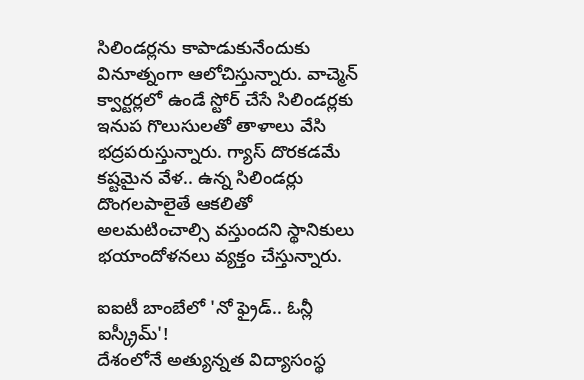సిలిండర్లను కాపాడుకునేందుకు వినూత్నంగా ఆలోచిస్తున్నారు. వాచ్మెన్ క్వార్టర్లలో ఉండే స్టోర్ చేసే సిలిండర్లకు ఇనుప గొలుసులతో తాళాలు వేసి భద్రపరుస్తున్నారు. గ్యాస్ దొరకడమే కష్టమైన వేళ.. ఉన్న సిలిండర్లు దొంగలపాలైతే ఆకలితో అలమటించాల్సి వస్తుందని స్థానికులు భయాందోళనలు వ్యక్తం చేస్తున్నారు.

ఐఐటీ బాంబేలో 'నో ఫ్రైడ్.. ఓన్లీ ఐస్క్రీమ్'!
దేశంలోనే అత్యున్నత విద్యాసంస్థ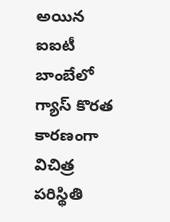అయిన ఐఐటీ బాంబేలో గ్యాస్ కొరత కారణంగా విచిత్ర పరిస్థితి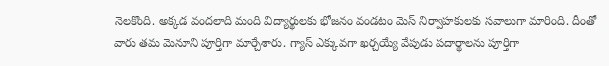నెలకొంది. అక్కడ వందలాది మంది విద్యార్థులకు భోజనం వండటం మెస్ నిర్వాహకులకు సవాలుగా మారింది. దీంతో వారు తమ మెనూని పూర్తిగా మార్చేశారు. గ్యాస్ ఎక్కువగా ఖర్చయ్యే వేపుడు పదార్థాలను పూర్తిగా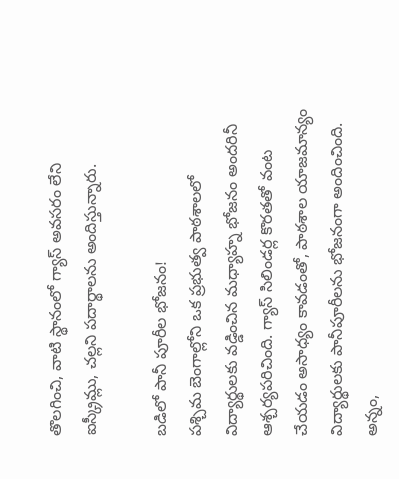తొలగించి, వాటి స్థానంలో గ్యాస్ అవసరం లేని ఐస్క్రీమ్లు, చల్లని పదార్థాలను అందిస్తున్నారు.

బడిలో పానీ పూరీల భోజనం!
పశ్చిమ బెంగాల్లోని ఒక ప్రభుత్వ పాఠశాలలో విద్యార్థులకు వడ్డించిన మధ్యాహ్న భోజనం అందరినీ ఆశ్చర్యపరిచింది. గ్యాస్ సిలిండర్ల కొరతతో వంట చేయడం అసాధ్యం కావడంతో, పాఠశాల యాజమాన్యం విద్యార్థులకు పానీపూరీలను భోజనంగా అందించింది. అన్నం,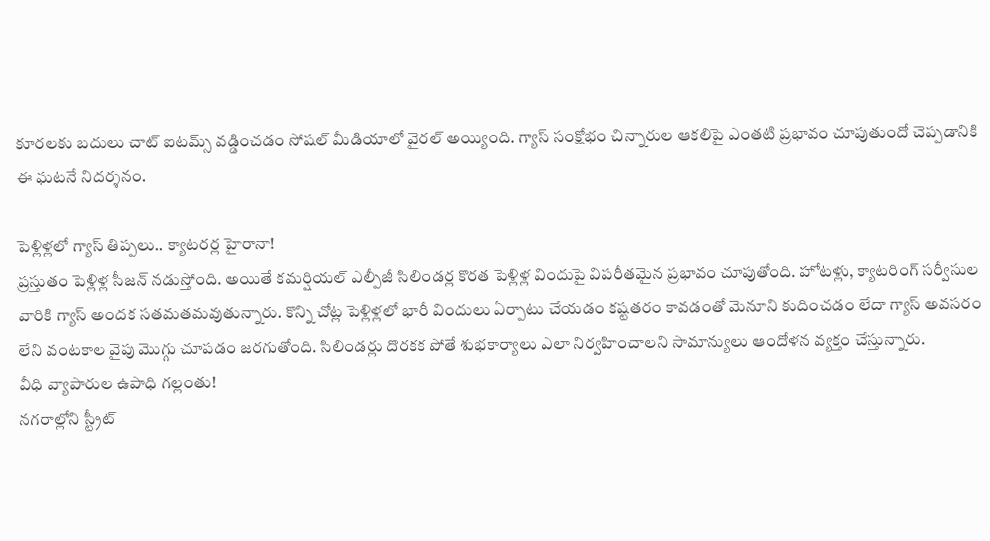కూరలకు బదులు చాట్ ఐటమ్స్ వడ్డించడం సోషల్ మీడియాలో వైరల్ అయ్యింది. గ్యాస్ సంక్షోభం చిన్నారుల ఆకలిపై ఎంతటి ప్రభావం చూపుతుందో చెప్పడానికి ఈ ఘటనే నిదర్శనం.

పెళ్లిళ్లలో గ్యాస్ తిప్పలు.. క్యాటరర్ల హైరానా!
ప్రస్తుతం పెళ్లిళ్ల సీజన్ నడుస్తోంది. అయితే కమర్షియల్ ఎల్పీజీ సిలిండర్ల కొరత పెళ్లిళ్ల విందుపై విపరీతమైన ప్రభావం చూపుతోంది. హోటళ్లు, క్యాటరింగ్ సర్వీసుల వారికి గ్యాస్ అందక సతమతమవుతున్నారు. కొన్ని చోట్ల పెళ్లిళ్లలో భారీ విందులు ఏర్పాటు చేయడం కష్టతరం కావడంతో మెనూని కుదించడం లేదా గ్యాస్ అవసరం లేని వంటకాల వైపు మొగ్గు చూపడం జరగుతోంది. సిలిండర్లు దొరకక పోతే శుభకార్యాలు ఎలా నిర్వహించాలని సామాన్యులు ఆందోళన వ్యక్తం చేస్తున్నారు.
వీధి వ్యాపారుల ఉపాధి గల్లంతు!
నగరాల్లోని స్ట్రీట్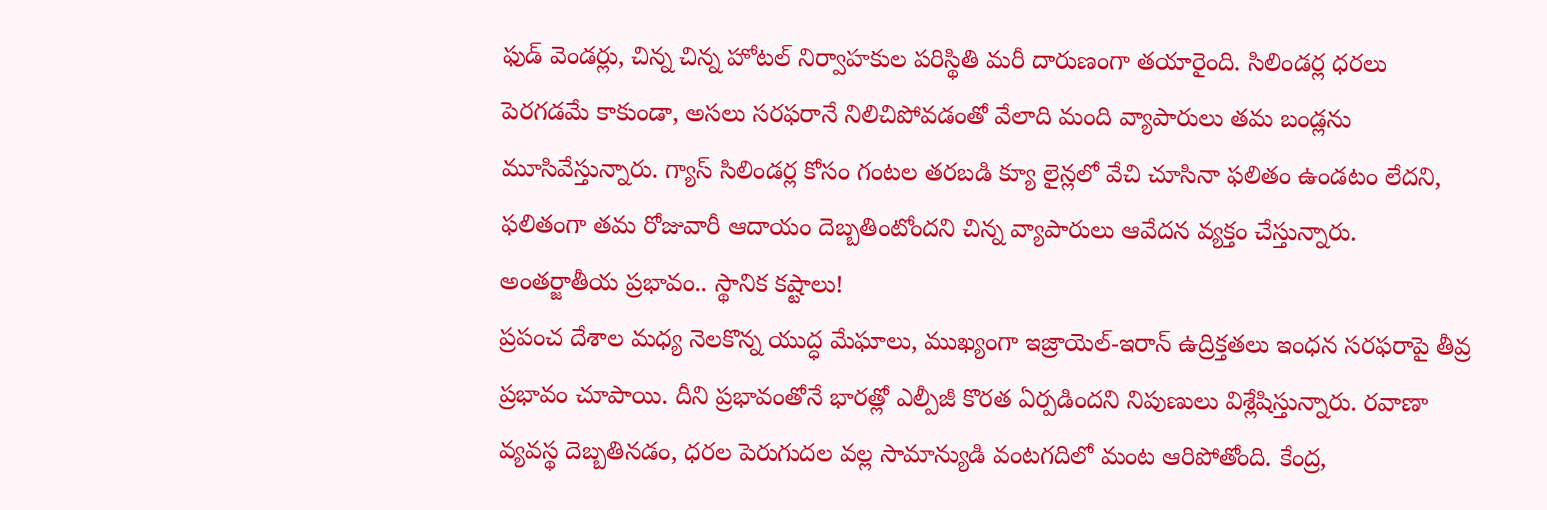ఫుడ్ వెండర్లు, చిన్న చిన్న హోటల్ నిర్వాహకుల పరిస్థితి మరీ దారుణంగా తయారైంది. సిలిండర్ల ధరలు పెరగడమే కాకుండా, అసలు సరఫరానే నిలిచిపోవడంతో వేలాది మంది వ్యాపారులు తమ బండ్లను మూసివేస్తున్నారు. గ్యాస్ సిలిండర్ల కోసం గంటల తరబడి క్యూ లైన్లలో వేచి చూసినా ఫలితం ఉండటం లేదని, ఫలితంగా తమ రోజువారీ ఆదాయం దెబ్బతింటోందని చిన్న వ్యాపారులు ఆవేదన వ్యక్తం చేస్తున్నారు.
అంతర్జాతీయ ప్రభావం.. స్థానిక కష్టాలు!
ప్రపంచ దేశాల మధ్య నెలకొన్న యుద్ధ మేఘాలు, ముఖ్యంగా ఇజ్రాయెల్-ఇరాన్ ఉద్రిక్తతలు ఇంధన సరఫరాపై తీవ్ర ప్రభావం చూపాయి. దీని ప్రభావంతోనే భారత్లో ఎల్పీజీ కొరత ఏర్పడిందని నిపుణులు విశ్లేషిస్తున్నారు. రవాణా వ్యవస్థ దెబ్బతినడం, ధరల పెరుగుదల వల్ల సామాన్యుడి వంటగదిలో మంట ఆరిపోతోంది. కేంద్ర,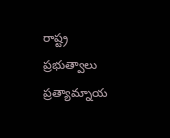రాష్ట్ర ప్రభుత్వాలు ప్రత్యామ్నాయ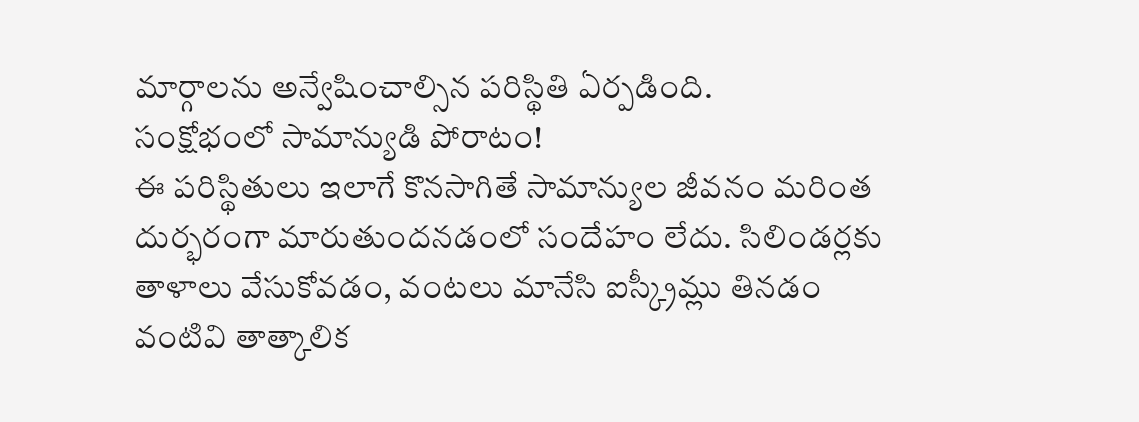మార్గాలను అన్వేషించాల్సిన పరిస్థితి ఏర్పడింది.
సంక్షోభంలో సామాన్యుడి పోరాటం!
ఈ పరిస్థితులు ఇలాగే కొనసాగితే సామాన్యుల జీవనం మరింత దుర్భరంగా మారుతుందనడంలో సందేహం లేదు. సిలిండర్లకు తాళాలు వేసుకోవడం, వంటలు మానేసి ఐస్క్రీమ్లు తినడం వంటివి తాత్కాలిక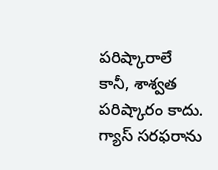పరిష్కారాలే కానీ, శాశ్వత పరిష్కారం కాదు. గ్యాస్ సరఫరాను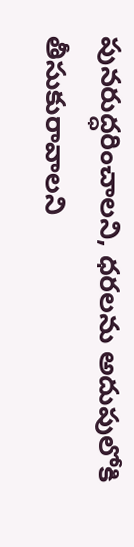పునరుద్ధరించాలని, ధరలను అదుపులోకి తీసుకురావాలని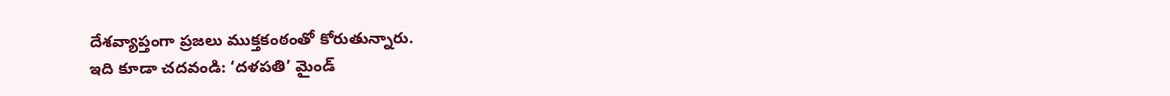దేశవ్యాప్తంగా ప్రజలు ముక్తకంఠంతో కోరుతున్నారు.
ఇది కూడా చదవండి: ‘దళపతి’ మైండ్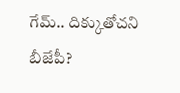గేమ్.. దిక్కుతోచని బీజేపీ?